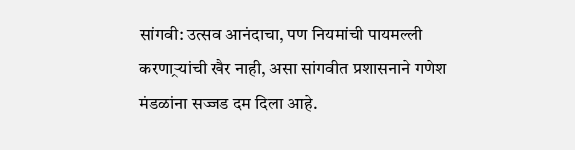सांगवी: उत्सव आनंदाचा, पण नियमांची पायमल्ली करणाऱ्र्यांची खैर नाही, असा सांगवीत प्रशासनाने गणेश मंडळांना सज्जड दम दिला आहे.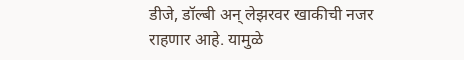डीजे, डॉल्बी अन् लेझरवर खाकीची नजर राहणार आहे. यामुळे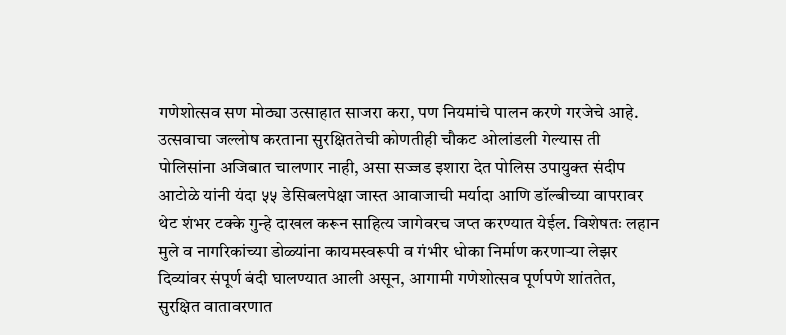गणेशोत्सव सण मोठ्या उत्साहात साजरा करा, पण नियमांचे पालन करणे गरजेचे आहे.
उत्सवाचा जल्लोष करताना सुरक्षिततेची कोणतीही चौकट ओलांडली गेल्यास ती पोलिसांना अजिबात चालणार नाही, असा सज्जड इशारा देत पोलिस उपायुक्त संदीप आटोळे यांनी यंदा ५५ डेसिबलपेक्षा जास्त आवाजाची मर्यादा आणि डॉल्बीच्या वापरावर थेट शंभर टक्के गुन्हे दाखल करून साहित्य जागेवरच जप्त करण्यात येईल. विशेषतः लहान मुले व नागरिकांच्या डोळ्यांना कायमस्वरूपी व गंभीर धोका निर्माण करणाऱ्या लेझर दिव्यांवर संपूर्ण बंदी घालण्यात आली असून, आगामी गणेशोत्सव पूर्णपणे शांततेत, सुरक्षित वातावरणात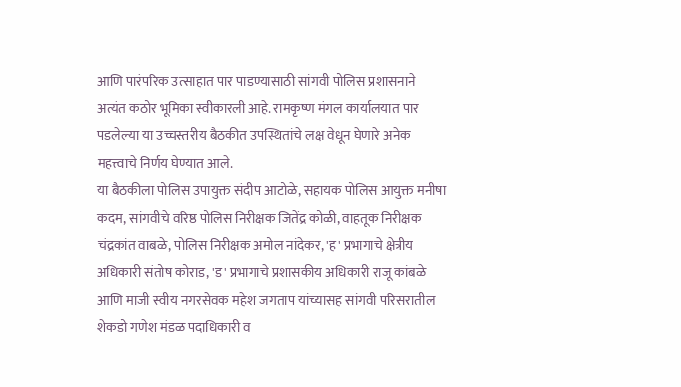आणि पारंपरिक उत्साहात पार पाडण्यासाठी सांगवी पोलिस प्रशासनाने अत्यंत कठोर भूमिका स्वीकारली आहे. रामकृष्ण मंगल कार्यालयात पार पडलेल्या या उच्चस्तरीय बैठकीत उपस्थितांचे लक्ष वेधून घेणारे अनेक महत्त्वाचे निर्णय घेण्यात आले.
या बैठकीला पोलिस उपायुक्त संदीप आटोळे, सहायक पोलिस आयुक्त मनीषा कदम, सांगवीचे वरिष्ठ पोलिस निरीक्षक जितेंद्र कोळी, वाहतूक निरीक्षक चंद्रकांत वाबळे, पोलिस निरीक्षक अमोल नांदेकर, 'ह' प्रभागाचे क्षेत्रीय अधिकारी संतोष कोराड, 'ड' प्रभागाचे प्रशासकीय अधिकारी राजू कांबळे आणि माजी स्वीय नगरसेवक महेश जगताप यांच्यासह सांगवी परिसरातील शेकडो गणेश मंडळ पदाधिकारी व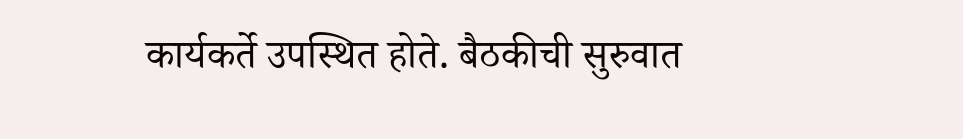कार्यकर्ते उपस्थित होते. बैठकीची सुरुवात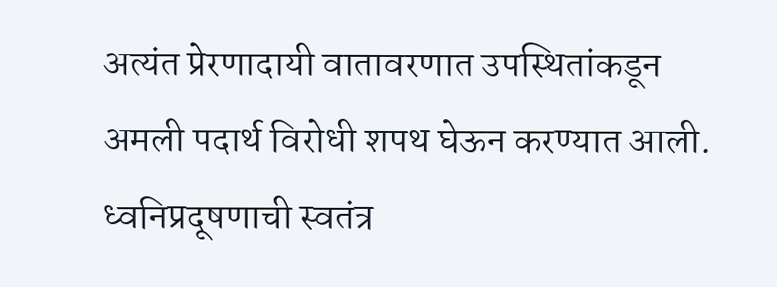अत्यंत प्रेरणादायी वातावरणात उपस्थितांकडून अमली पदार्थ विरोधी शपथ घेऊन करण्यात आली.
ध्वनिप्रदूषणाची स्वतंत्र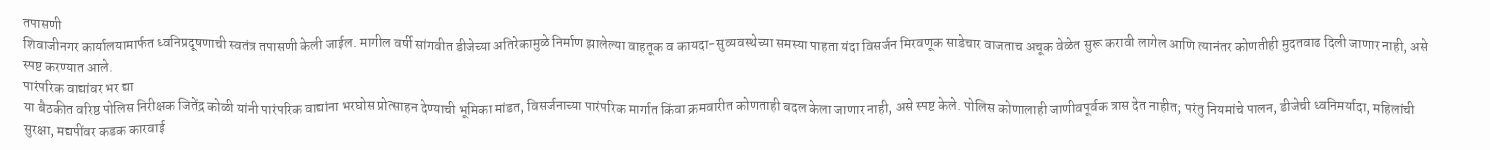तपासणी
शिवाजीनगर कार्यालयामार्फत ध्वनिप्रदूषणाची स्वतंत्र तपासणी केली जाईल. मागील वर्षी सांगवीत डीजेच्या अतिरेकामुळे निर्माण झालेल्या वाहतूक व कायदा-सुव्यवस्थेच्या समस्या पाहता यंदा विसर्जन मिरवणूक साडेचार वाजताच अचूक वेळेत सुरू करावी लागेल आणि त्यानंतर कोणतीही मुदतवाढ दिली जाणार नाही, असे स्पष्ट करण्यात आले.
पारंपरिक वाद्यांवर भर द्या
या बैठकीत वरिष्ठ पोलिस निरीक्षक जितेंद्र कोळी यांनी पारंपरिक वाद्यांना भरघोस प्रोत्साहन देण्याची भूमिका मांडत, विसर्जनाच्या पारंपरिक मार्गात किंवा क्रमवारीत कोणताही बदल केला जाणार नाही, असे स्पष्ट केले. पोलिस कोणालाही जाणीवपूर्वक त्रास देत नाहीत; परंतु नियमांचे पालन, डीजेची ध्वनिमर्यादा, महिलांची सुरक्षा, मद्यपींवर कडक कारवाई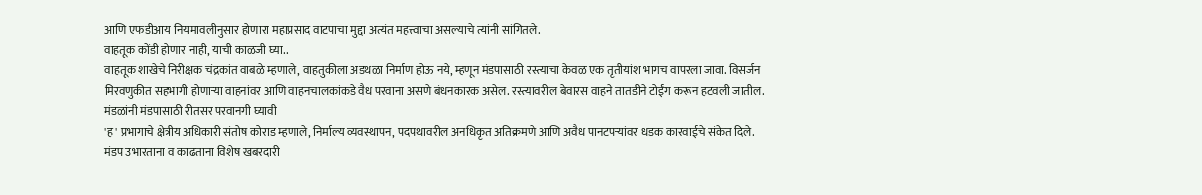आणि एफडीआय नियमावलीनुसार होणारा महाप्रसाद वाटपाचा मुद्दा अत्यंत महत्त्वाचा असल्याचे त्यांनी सांगितले.
वाहतूक कोंडी होणार नाही, याची काळजी घ्या..
वाहतूक शाखेचे निरीक्षक चंद्रकांत वाबळे म्हणाले, वाहतुकीला अडथळा निर्माण होऊ नये, म्हणून मंडपासाठी रस्त्याचा केवळ एक तृतीयांश भागच वापरला जावा. विसर्जन मिरवणुकीत सहभागी होणाऱ्या वाहनांवर आणि वाहनचालकांकडे वैध परवाना असणे बंधनकारक असेल. रस्त्यावरील बेवारस वाहने तातडीने टोईंग करून हटवली जातील.
मंडळांनी मंडपासाठी रीतसर परवानगी घ्यावी
'ह' प्रभागाचे क्षेत्रीय अधिकारी संतोष कोराड म्हणाले, निर्माल्य व्यवस्थापन, पदपथावरील अनधिकृत अतिक्रमणे आणि अवैध पानटपऱ्यांवर धडक कारवाईचे संकेत दिले. मंडप उभारताना व काढताना विशेष खबरदारी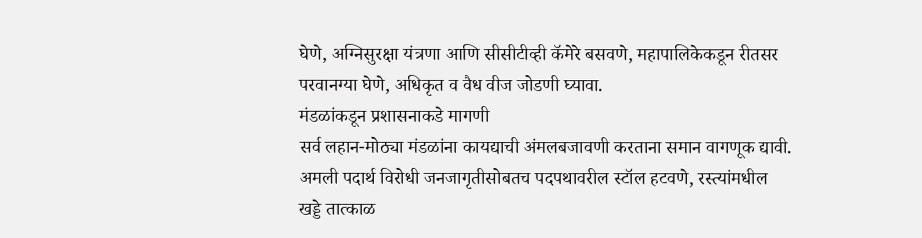घेणे, अग्निसुरक्षा यंत्रणा आणि सीसीटीव्ही कॅमेरे बसवणे, महापालिकेकडून रीतसर परवानग्या घेणे, अधिकृत व वैध वीज जोडणी घ्यावा.
मंडळांकडून प्रशासनाकडे मागणी
सर्व लहान-मोठ्या मंडळांना कायद्याची अंमलबजावणी करताना समान वागणूक द्यावी.
अमली पदार्थ विरोधी जनजागृतीसोबतच पदपथावरील स्टॉल हटवणे, रस्त्यांमधील खड्डे तात्काळ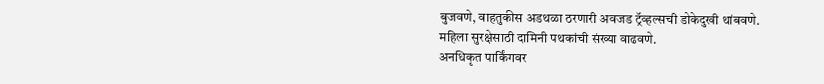बुजवणे, वाहतुकीस अडथळा ठरणारी अवजड ट्रॅव्हल्सची डोकेदुखी थांबवणे.
महिला सुरक्षेसाठी दामिनी पथकांची संख्या वाढवणे.
अनधिकृत पार्किंगवर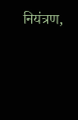नियंत्रण,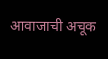आवाजाची अचूक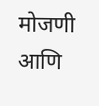मोजणी आणि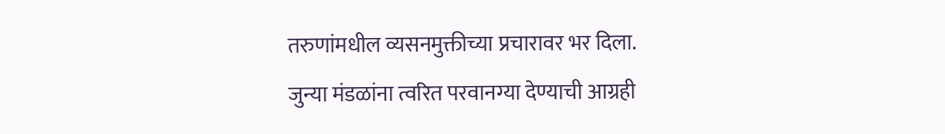तरुणांमधील व्यसनमुक्तीच्या प्रचारावर भर दिला.
जुन्या मंडळांना त्वरित परवानग्या देण्याची आग्रही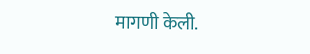मागणी केली.